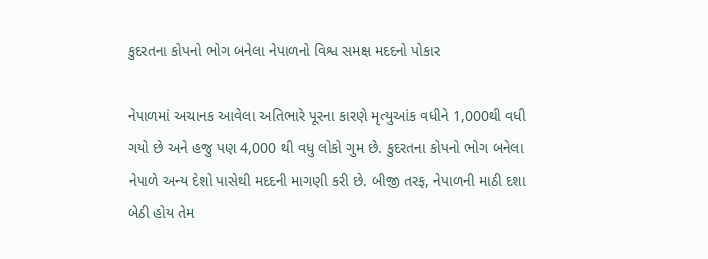કુદરતના કોપનો ભોગ બનેલા નેપાળનો વિશ્વ સમક્ષ મદદનો પોકાર

નેપાળમાં અચાનક આવેલા અતિભારે પૂરના કારણે મૃત્યુઆંક વધીને 1,000થી વધી ગયો છે અને હજુ પણ 4,000 થી વધુ લોકો ગુમ છે. કુદરતના કોપનો ભોગ બનેલા નેપાળે અન્ય દેશો પાસેથી મદદની માગણી કરી છે. બીજી તરફ, નેપાળની માઠી દશા બેઠી હોય તેમ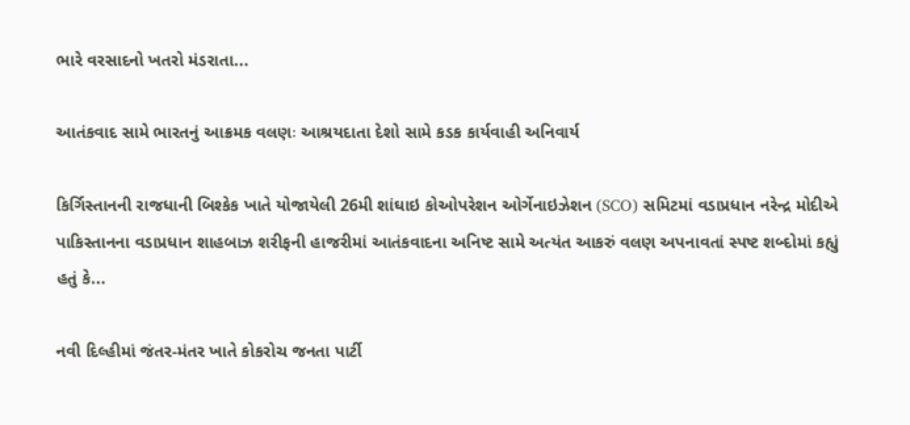ભારે વરસાદનો ખતરો મંડરાતા...

આતંકવાદ સામે ભારતનું આક્રમક વલણઃ આશ્રયદાતા દેશો સામે કડક કાર્યવાહી અનિવાર્ય

કિર્ગિસ્તાનની રાજધાની બિશ્કેક ખાતે યોજાયેલી 26મી શાંઘાઇ કોઓપરેશન ઓર્ગેનાઇઝેશન (SCO) સમિટમાં વડાપ્રધાન નરેન્દ્ર મોદીએ પાકિસ્તાનના વડાપ્રધાન શાહબાઝ શરીફની હાજરીમાં આતંકવાદના અનિષ્ટ સામે અત્યંત આકરું વલણ અપનાવતાં સ્પષ્ટ શબ્દોમાં કહ્યું હતું કે...

નવી દિલ્હીમાં જંતર-મંતર ખાતે કોકરોચ જનતા પાર્ટી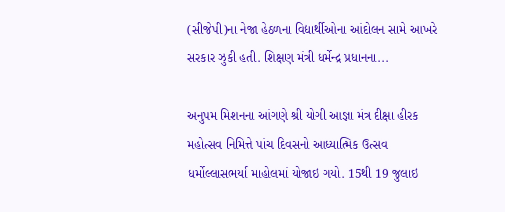(સીજેપી)ના નેજા હેઠળના વિદ્યાર્થીઓના આંદોલન સામે આખરે સરકાર ઝુકી હતી. શિક્ષણ મંત્રી ધર્મેન્દ્ર પ્રધાનના...

અનુપમ મિશનના આંગણે શ્રી યોગી આજ્ઞા મંત્ર દીક્ષા હીરક મહોત્સવ નિમિત્તે પાંચ દિવસનો આધ્યાત્મિક ઉત્સવ ધર્મોલ્લાસભર્યા માહોલમાં યોજાઇ ગયો. 15થી 19 જુલાઇ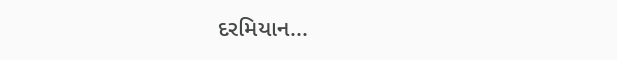દરમિયાન...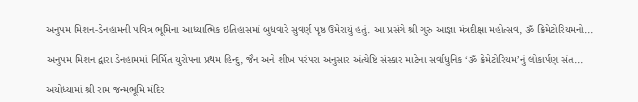અનુપમ મિશન-ડેનહામની પવિત્ર ભૂમિના આધ્યાત્મિક ઇતિહાસમાં બુધવારે સુવર્ણ પૃષ્ઠ ઉમેરાયું હતું. આ પ્રસંગે શ્રી ગુરુ આજ્ઞા મંત્રદીક્ષા મહોત્સવ, ૐ ક્રિમેટોરિયમનો...

અનુપમ મિશન દ્વારા ડેનહામમાં નિર્મિત યુરોપના પ્રથમ હિન્દુ, જૈન અને શીખ પરંપરા અનુસાર અંત્યેષ્ટિ સંસ્કાર માટેના સર્વાધુનિક ‘ૐ ક્રેમેટોરિયમ’નું લોકાર્પણ સંત...

અયોધ્યામાં શ્રી રામ જન્મભૂમિ મંદિર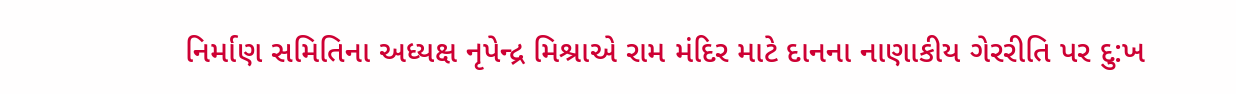નિર્માણ સમિતિના અધ્યક્ષ નૃપેન્દ્ર મિશ્રાએ રામ મંદિર માટે દાનના નાણાકીય ગેરરીતિ પર દુ:ખ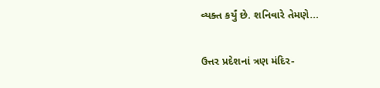વ્યક્ત કર્યું છે. શનિવારે તેમણે...

ઉત્તર પ્રદેશનાં ત્રણ મંદિર-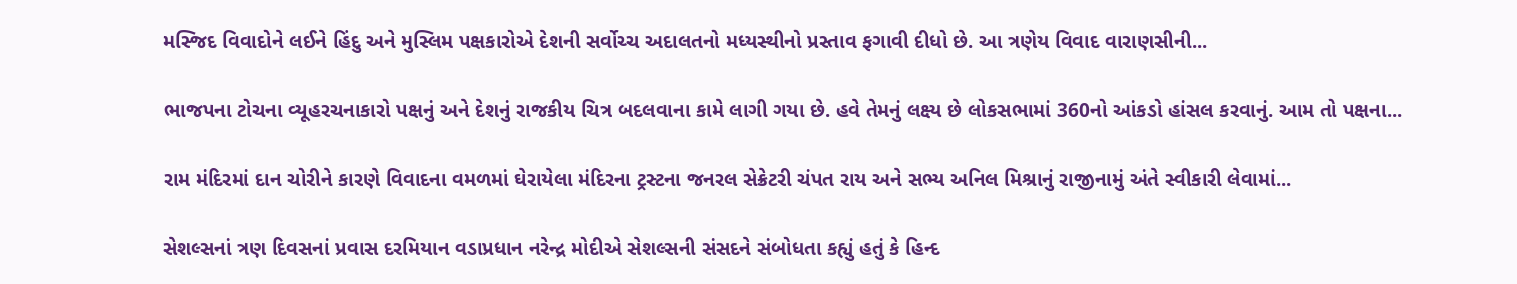મસ્જિદ વિવાદોને લઈને હિંદુ અને મુસ્લિમ પક્ષકારોએ દેશની સર્વોચ્ચ અદાલતનો મધ્યસ્થીનો પ્રસ્તાવ ફગાવી દીધો છે. આ ત્રણેય વિવાદ વારાણસીની...

ભાજપના ટોચના વ્યૂહરચનાકારો પક્ષનું અને દેશનું રાજકીય ચિત્ર બદલવાના કામે લાગી ગયા છે. હવે તેમનું લક્ષ્ય છે લોકસભામાં 360નો આંકડો હાંસલ કરવાનું. આમ તો પક્ષના...

રામ મંદિરમાં દાન ચોરીને કારણે વિવાદના વમળમાં ઘેરાયેલા મંદિરના ટ્રસ્ટના જનરલ સેક્રેટરી ચંપત રાય અને સભ્ય અનિલ મિશ્રાનું રાજીનામું અંતે સ્વીકારી લેવામાં...

સેશલ્સનાં ત્રણ દિવસનાં પ્રવાસ દરમિયાન વડાપ્રધાન નરેન્દ્ર મોદીએ સેશલ્સની સંસદને સંબોધતા કહ્યું હતું કે હિન્દ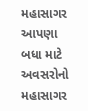મહાસાગર આપણા બધા માટે અવસરોનો મહાસાગર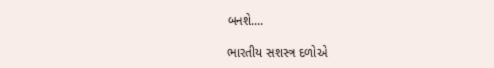બનશે....

ભારતીય સશસ્ત્ર દળોએ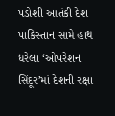પડોશી આતંકી દેશ પાકિસ્તાન સામે હાથ ધરેલા ‘ઓપરેશન સિંદૂર’માં દેશની રક્ષા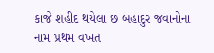કાજે શહીદ થયેલા છ બહાદુર જવાનોના નામ પ્રથમ વખત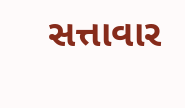સત્તાવાર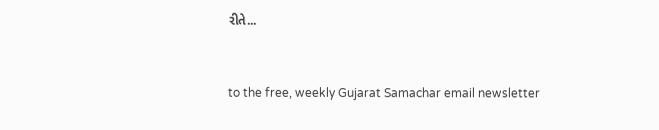રીતે...



to the free, weekly Gujarat Samachar email newsletter